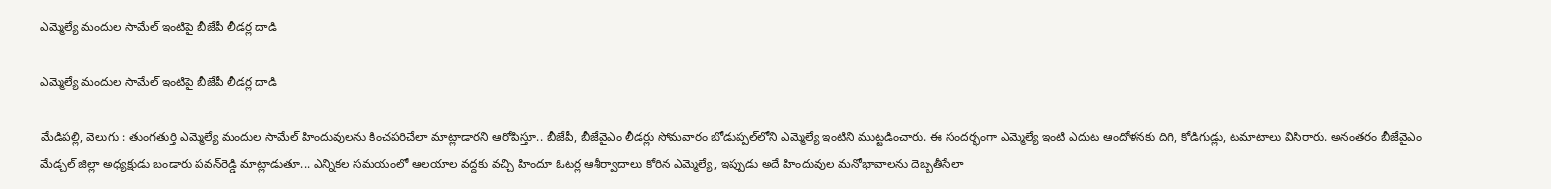ఎమ్మెల్యే మందుల సామేల్‌‌ ఇంటిపై బీజేపీ లీడర్ల దాడి

ఎమ్మెల్యే మందుల సామేల్‌‌ ఇంటిపై బీజేపీ లీడర్ల దాడి

మేడిపల్లి, వెలుగు : తుంగతుర్తి ఎమ్మెల్యే మందుల సామేల్‌‌ హిందువులను కించపరిచేలా మాట్లాడారని ఆరోపిస్తూ.. బీజేపీ, బీజేవైఎం లీడర్లు సోమవారం బోడుప్పల్‌‌లోని ఎమ్మెల్యే ఇంటిని ముట్టడించారు. ఈ సందర్భంగా ఎమ్మెల్యే ఇంటి ఎదుట ఆందోళనకు దిగి, కోడిగుడ్లు, టమాటాలు విసిరారు. అనంతరం బీజేవైఎం మేడ్చల్‌‌ జిల్లా అధ్యక్షుడు బండారు పవన్‌‌రెడ్డి మాట్లాడుతూ... ఎన్నికల సమయంలో ఆలయాల వద్దకు వచ్చి హిందూ ఓటర్ల ఆశీర్వాదాలు కోరిన ఎమ్మెల్యే, ఇప్పుడు అదే హిందువుల మనోభావాలను దెబ్బతీసేలా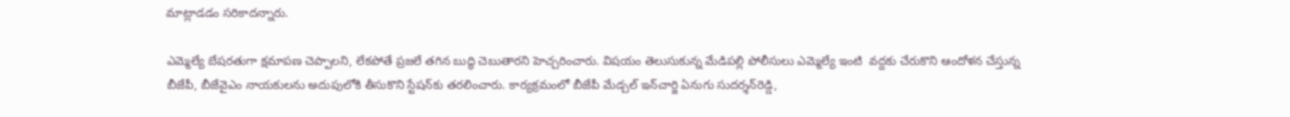మాట్లాడడం సరికాదన్నారు.

ఎమ్మెల్యే బేషరతుగా క్షమాపణ చెప్పాలని, లేకపోతే ప్రజలే తగిన బుద్ధి చెబుతారని హెచ్చరించారు. విషయం తెలుసుకున్న మేడిపల్లి పోలీసులు ఎమ్మెల్యే ఇంటి  వద్దకు చేరుకొని ఆందోళన చేస్తున్న బీజేపీ, బీజేవైఎం నాయకులను అదుపులోకి తీసుకొని స్టేషన్‌‌కు తరలించారు. కార్యక్రమంలో బీజేపీ మేడ్చల్‌‌ ఇన్‌‌చార్జి ఏనుగు సుదర్శన్‌‌రెడ్డి,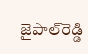జైపాల్‌‌రెడ్డి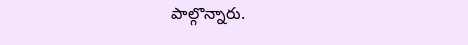పాల్గొన్నారు.